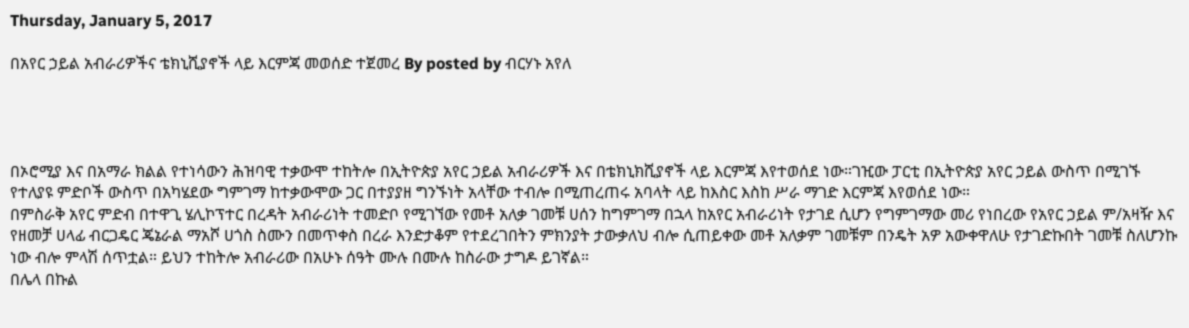Thursday, January 5, 2017

በአየር ኃይል አብራሪዎችና ቴክኒሺያኖች ላይ እርምጃ መወሰድ ተጀመረ By posted by ብርሃኑ አየለ




በኦሮሚያ እና በአማራ ክልል የተነሳውን ሕዝባዊ ተቃውሞ ተከትሎ በኢትዮጵያ አየር ኃይል አብራሪዎች እና በቴክኒክሺያኖች ላይ እርምጃ እየተወሰደ ነው።ገዢው ፓርቲ በኢትዮጵያ አየር ኃይል ውስጥ በሚገኙ የተለያዩ ምድቦች ውስጥ በአካሄደው ግምገማ ከተቃውሞው ጋር በተያያዘ ግንኙነት አላቸው ተብሎ በሚጠረጠሩ አባላት ላይ ከእስር እስከ ሥራ ማገድ እርምጃ እየወሰደ ነው።
በምስራቅ አየር ምድብ በተዋጊ ሄሊኮፕተር በረዳት አብራሪነት ተመድቦ የሚገኘው የመቶ አለቃ ገመቹ ሀሰን ከግምገማ በኋላ ከአየር አብራሪነት የታገደ ሲሆን የግምገማው መሪ የነበረው የአየር ኃይል ም/አዛዥ እና የዘመቻ ሀላፊ ብርጋዴር ጄኔራል ማአሾ ሀጎስ ስሙን በመጥቀስ በረራ እንድታቆም የተደረገበትን ምክንያት ታውቃለህ ብሎ ሲጠይቀው መቶ አለቃም ገመቹም በንዴት አዎ አውቀዋለሁ የታገድኩበት ገመቹ ስለሆንኩ ነው ብሎ ምላሽ ሰጥቷል። ይህን ተከትሎ አብራሪው በአሁኑ ሰዓት ሙሉ በሙሉ ከስራው ታግዶ ይገኛል።
በሌላ በኩል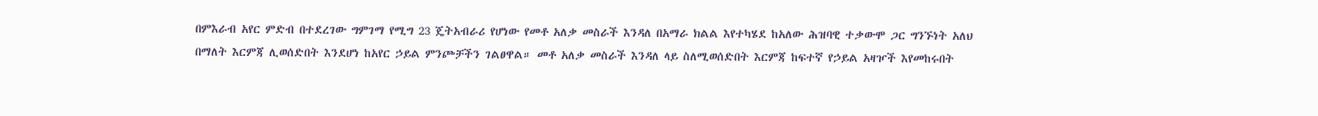በምእራብ አየር ምድብ በተደረገው ግምገማ የሚግ 23 ጄትአብራሪ የሆነው የመቶ አለቃ መስራች እንዳለ በአማራ ክልል እየተካሄደ ከአለው ሕዝባዊ ተቃውሞ ጋር ግንኙነት አለህ በማለት እርምጃ ሊወሰድበት እንደሆነ ከአየር ኃይል ምንጮቻችን ገልፀዋል። መቶ አለቃ መስራች እንዳለ ላይ ስለሚወሰድበት እርምጃ ከፍተኛ የኃይል አዛዦች እየመከሩበት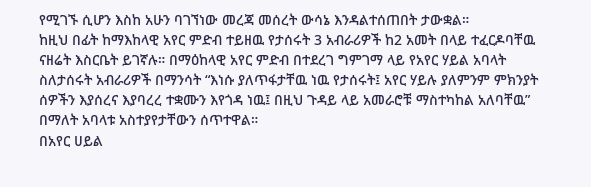የሚገኙ ሲሆን እስከ አሁን ባገኘነው መረጃ መሰረት ውሳኔ እንዳልተሰጠበት ታውቋል።
ከዚህ በፊት ከማእከላዊ አየር ምድብ ተይዘዉ የታሰሩት 3 አብራሪዎች ከ2 አመት በላይ ተፈርዶባቸዉ ናዘሬት እስርቤት ይገኛሉ። በማዕከላዊ አየር ምድብ በተደረገ ግምገማ ላይ የአየር ሃይል አባላት ስለታሰሩት አብራሪዎች በማንሳት “እነሱ ያለጥፋታቸዉ ነዉ የታሰሩት፤ አየር ሃይሉ ያለምንም ምክንያት ሰዎችን እያሰረና እያባረረ ተቋሙን እየጎዳ ነዉ፤ በዚህ ጉዳይ ላይ አመራሮቹ ማስተካከል አለባቸዉ” በማለት አባላቱ አስተያየታቸውን ሰጥተዋል።
በአየር ሀይል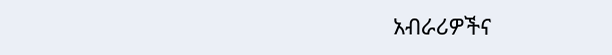አብራሪዎችና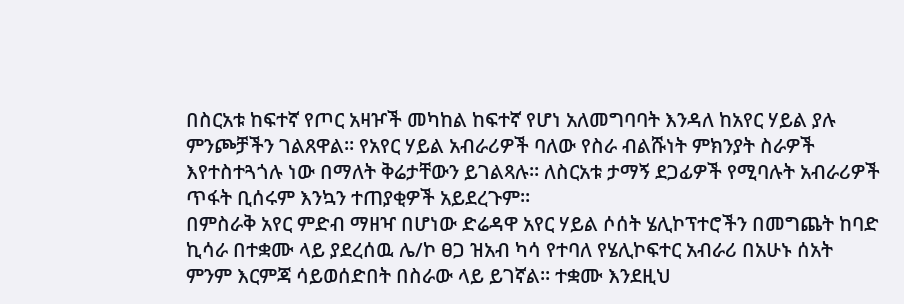በስርአቱ ከፍተኛ የጦር አዛዦች መካከል ከፍተኛ የሆነ አለመግባባት እንዳለ ከአየር ሃይል ያሉ ምንጮቻችን ገልጸዋል። የአየር ሃይል አብራሪዎች ባለው የስራ ብልሹነት ምክንያት ስራዎች እየተስተጓጎሉ ነው በማለት ቅሬታቸውን ይገልጻሉ። ለስርአቱ ታማኝ ደጋፊዎች የሚባሉት አብራሪዎች ጥፋት ቢሰሩም እንኳን ተጠያቂዎች አይደረጉም።
በምስራቅ አየር ምድብ ማዘዣ በሆነው ድሬዳዋ አየር ሃይል ሶሰት ሄሊኮፕተሮችን በመግጨት ከባድ ኪሳራ በተቋሙ ላይ ያደረሰዉ ሌ/ኮ ፀጋ ዝአብ ካሳ የተባለ የሄሊኮፍተር አብራሪ በአሁኑ ሰአት ምንም እርምጃ ሳይወሰድበት በስራው ላይ ይገኛል። ተቋሙ እንደዚህ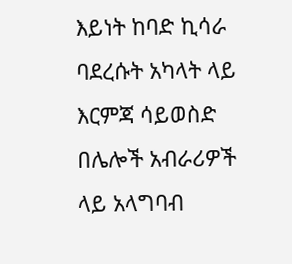እይነት ከባድ ኪሳራ ባደረሱት አካላት ላይ እርምጃ ሳይወስድ በሌሎች አብራሪዎች ላይ አላግባብ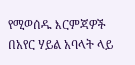የሚወሰዱ እርምጃዎች በአየር ሃይል አባላት ላይ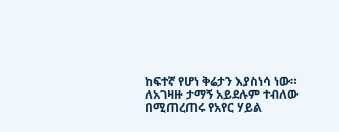ከፍተኛ የሆነ ቅሬታን እያስነሳ ነው።
ለአገዛዙ ታማኝ አይደሉም ተብለው በሚጠረጠሩ የአየር ሃይል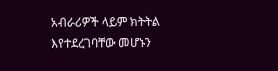አብራሪዎች ላይም ክትትል እየተደረገባቸው መሆኑን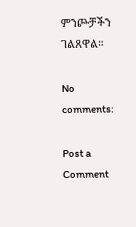ምንጮቻችን ገልጸዋል።

No comments:

Post a Comment